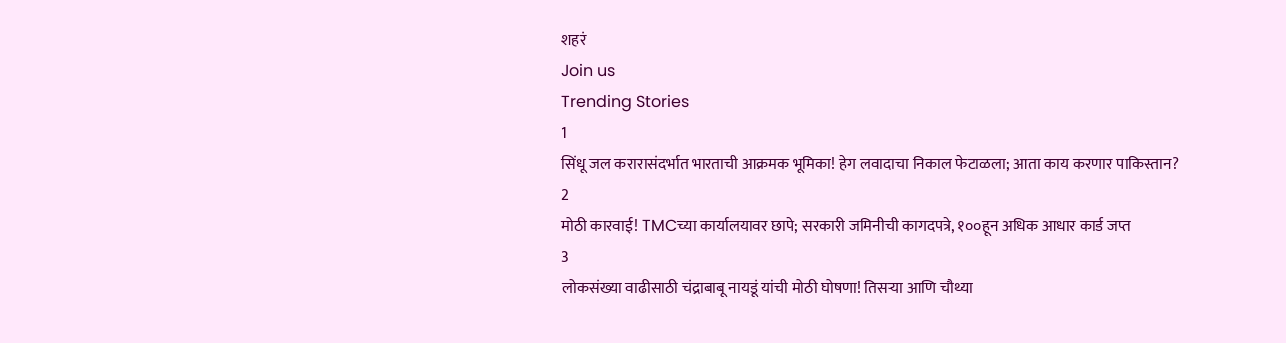शहरं
Join us
Trending Stories
1
सिंधू जल करारासंदर्भात भारताची आक्रमक भूमिका! हेग लवादाचा निकाल फेटाळला; आता काय करणार पाकिस्तान?
2
मोठी कारवाई! TMCच्या कार्यालयावर छापे; सरकारी जमिनीची कागदपत्रे, १००हून अधिक आधार कार्ड जप्त
3
लोकसंख्या वाढीसाठी चंद्राबाबू नायडूं यांची मोठी घोषणा! तिसऱ्या आणि चौथ्या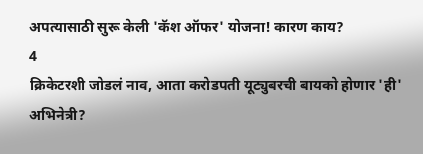अपत्यासाठी सुरू केली 'कॅश ऑफर' योजना! कारण काय?
4
क्रिकेटरशी जोडलं नाव, आता करोडपती यूट्युबरची बायको होणार 'ही' अभिनेत्री?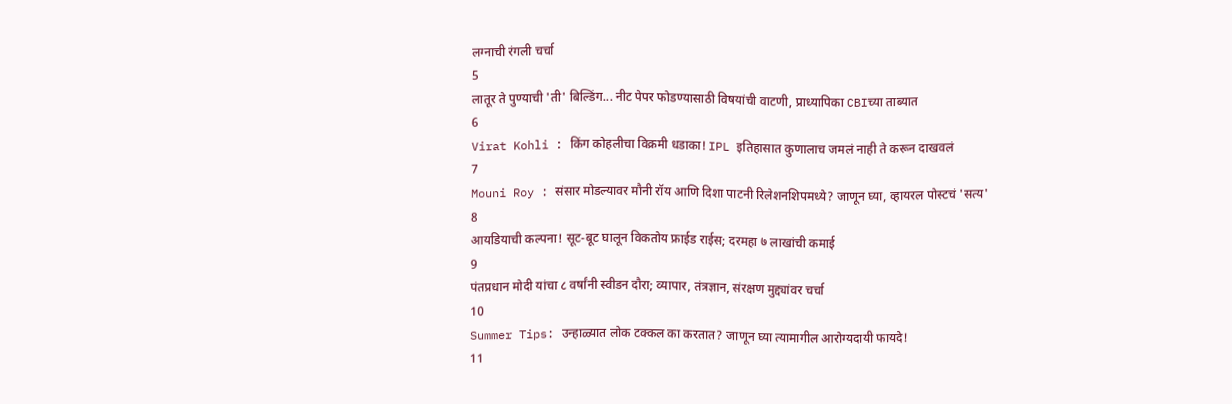लग्नाची रंगली चर्चा
5
लातूर ते पुण्याची 'ती' बिल्डिंग... नीट पेपर फोडण्यासाठी विषयांची वाटणी, प्राध्यापिका CBIच्या ताब्यात
6
Virat Kohli : किंग कोहलीचा विक्रमी धडाका! IPL इतिहासात कुणालाच जमलं नाही ते करून दाखवलं
7
Mouni Roy : संसार मोडल्यावर मौनी रॉय आणि दिशा पाटनी रिलेशनशिपमध्ये? जाणून घ्या, व्हायरल पोस्टचं 'सत्य'
8
आयडियाची कल्पना! सूट-बूट घालून विकतोय फ्राईड राईस; दरमहा ७ लाखांची कमाई
9
पंतप्रधान मोदी यांचा ८ वर्षांनी स्वीडन दौरा; व्यापार, तंत्रज्ञान, संरक्षण मुद्द्यांवर चर्चा
10
Summer Tips: उन्हाळ्यात लोक टक्कल का करतात? जाणून घ्या त्यामागील आरोग्यदायी फायदे!
11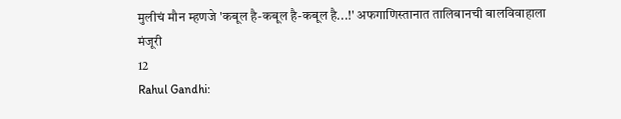मुलीचं मौन म्हणजे 'कबूल है-कबूल है-कबूल है...!' अफगाणिस्तानात तालिबानची बालविवाहाला मंजूरी
12
Rahul Gandhi: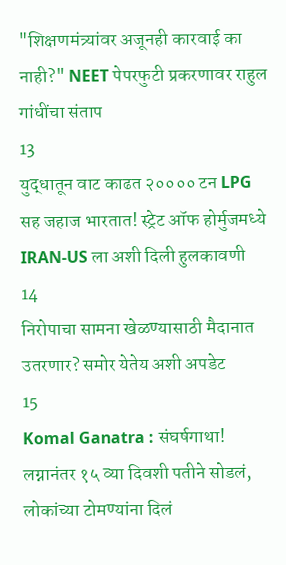"शिक्षणमंत्र्यांवर अजूनही कारवाई का नाही?" NEET पेपरफुटी प्रकरणावर राहुल गांधींचा संताप
13
युद्धातून वाट काढत २०००० टन LPG सह जहाज भारतात! स्ट्रेट ऑफ होर्मुजमध्ये IRAN-US ला अशी दिली हुलकावणी
14
निरोपाचा सामना खेळण्यासाठी मैदानात उतरणार? समोर येतेय अशी अपडेट
15
Komal Ganatra : संघर्षगाथा! लग्नानंतर १५ व्या दिवशी पतीने सोडलं, लोकांच्या टोमण्यांना दिलं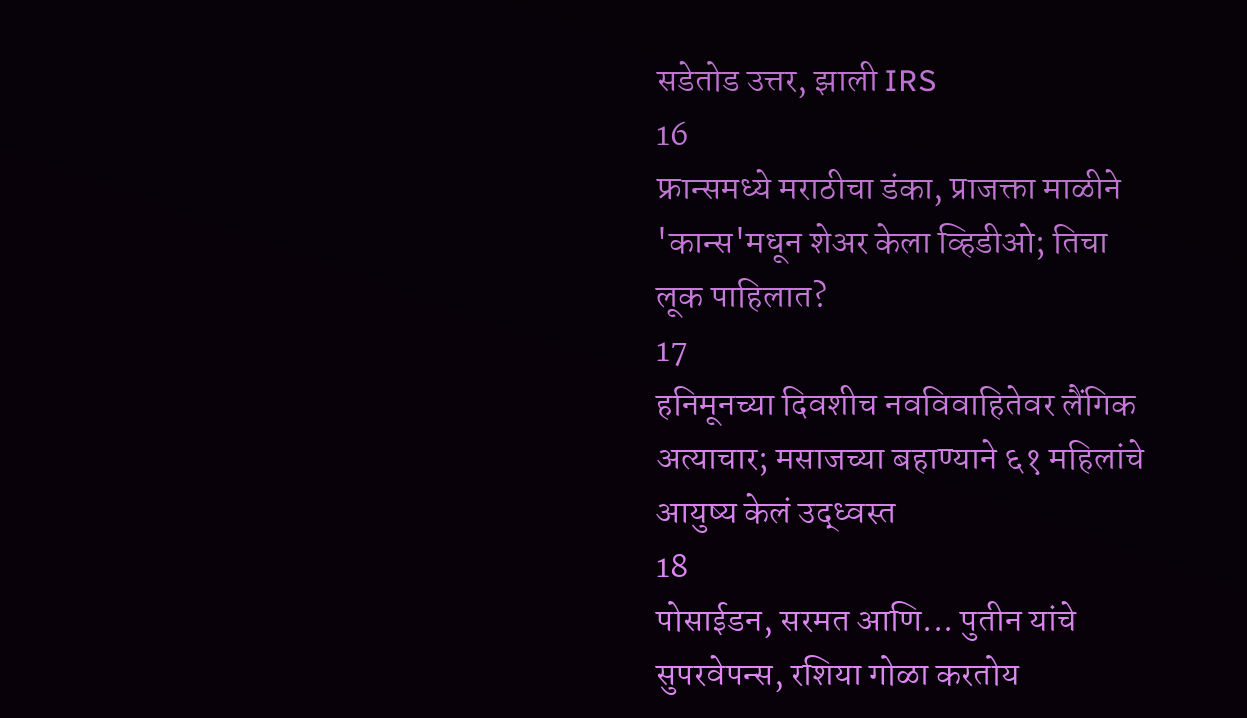सडेतोड उत्तर, झाली IRS
16
फ्रान्समध्ये मराठीचा डंका, प्राजक्ता माळीने 'कान्स'मधून शेअर केला व्हिडीओ; तिचा लूक पाहिलात?
17
हनिमूनच्या दिवशीच नवविवाहितेवर लैंगिक अत्याचार; मसाजच्या बहाण्याने ६१ महिलांचे आयुष्य केलं उद्ध्वस्त
18
पोसाईडन, सरमत आणि... पुतीन यांचे सुपरवेपन्स, रशिया गोळा करतोय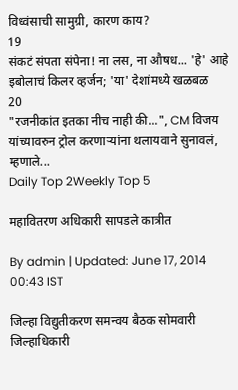विध्वंसाची सामुग्री, कारण काय?
19
संकटं संपता संपेना! ना लस, ना औषध... 'हे' आहे इबोलाचं किलर व्हर्जन; 'या' देशांमध्ये खळबळ
20
"रजनीकांत इतका नीच नाही की...", CM विजय यांच्यावरुन ट्रोल करणाऱ्यांना थलायवाने सुनावलं, म्हणाले...
Daily Top 2Weekly Top 5

महावितरण अधिकारी सापडले कात्रीत

By admin | Updated: June 17, 2014 00:43 IST

जिल्हा विद्युतीकरण समन्वय बैठक सोमवारी जिल्हाधिकारी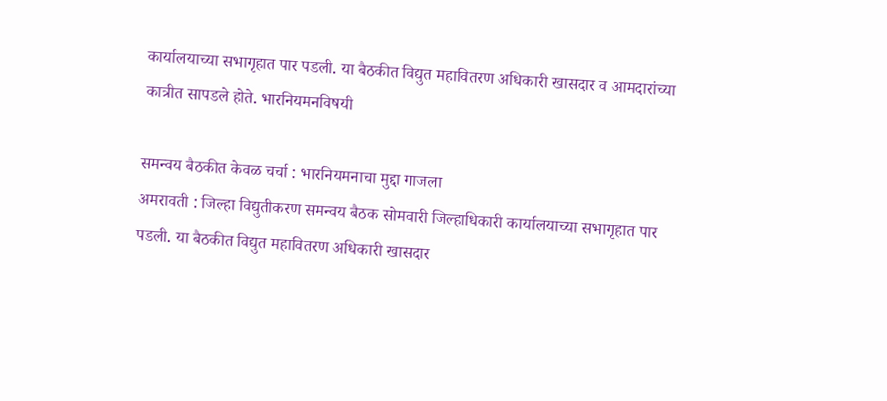कार्यालयाच्या सभागृहात पार पडली. या बैठकीत विद्युत महावितरण अधिकारी खासदार व आमदारांच्या कात्रीत सापडले होते. भारनियमनविषयी

समन्वय बैठकीत केवळ चर्चा : भारनियमनाचा मुद्दा गाजला
अमरावती : जिल्हा विद्युतीकरण समन्वय बैठक सोमवारी जिल्हाधिकारी कार्यालयाच्या सभागृहात पार पडली. या बैठकीत विद्युत महावितरण अधिकारी खासदार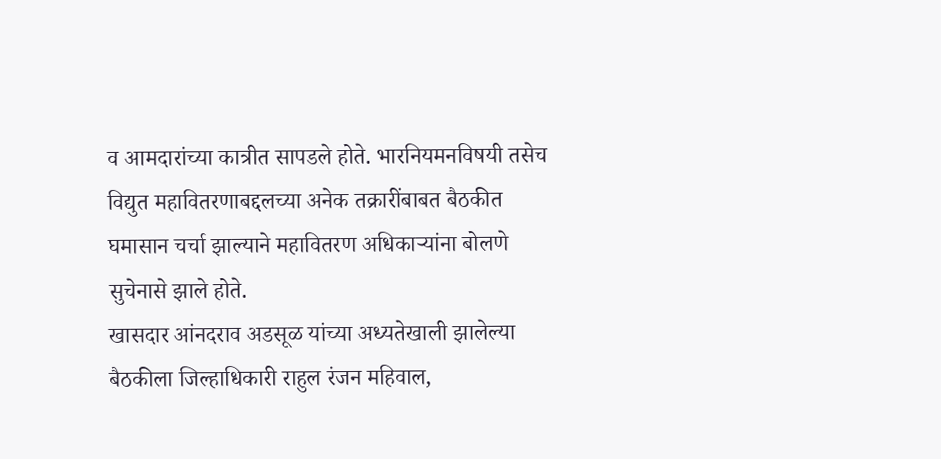व आमदारांच्या कात्रीत सापडले होते. भारनियमनविषयी तसेच विद्युत महावितरणाबद्दलच्या अनेक तक्रारींबाबत बैठकीत घमासान चर्चा झाल्याने महावितरण अधिकाऱ्यांना बोलणे सुचेनासे झाले होते.
खासदार आंनदराव अडसूळ यांच्या अध्यतेखाली झालेल्या बैठकीला जिल्हाधिकारी राहुल रंजन महिवाल,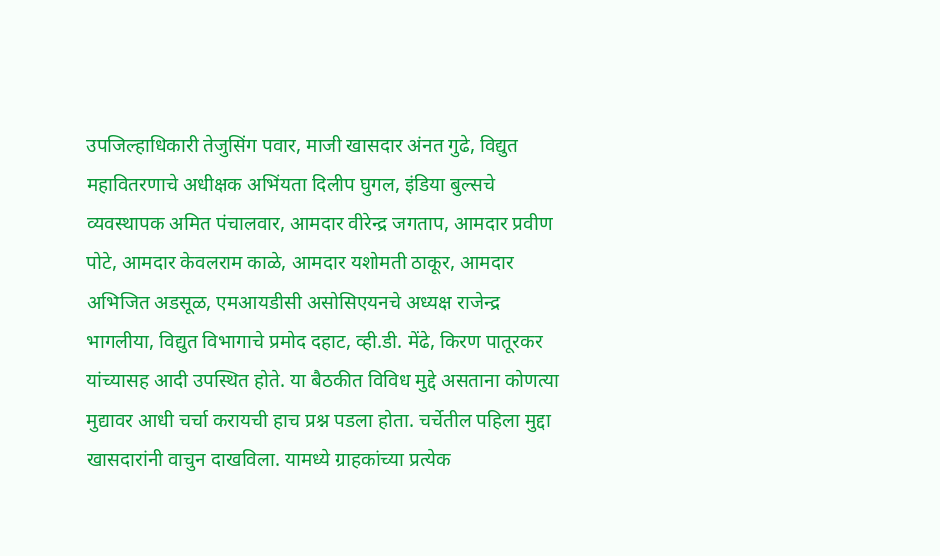उपजिल्हाधिकारी तेजुसिंग पवार, माजी खासदार अंनत गुढे, विद्युत महावितरणाचे अधीक्षक अभिंयता दिलीप घुगल, इंडिया बुल्सचे व्यवस्थापक अमित पंचालवार, आमदार वीरेन्द्र जगताप, आमदार प्रवीण पोटे, आमदार केवलराम काळे, आमदार यशोमती ठाकूर, आमदार अभिजित अडसूळ, एमआयडीसी असोसिएयनचे अध्यक्ष राजेन्द्र भागलीया, विद्युत विभागाचे प्रमोद दहाट, व्ही.डी. मेंढे, किरण पातूरकर यांच्यासह आदी उपस्थित होते. या बैठकीत विविध मुद्दे असताना कोणत्या मुद्यावर आधी चर्चा करायची हाच प्रश्न पडला होता. चर्चेतील पहिला मुद्दा खासदारांनी वाचुन दाखविला. यामध्ये ग्राहकांच्या प्रत्येक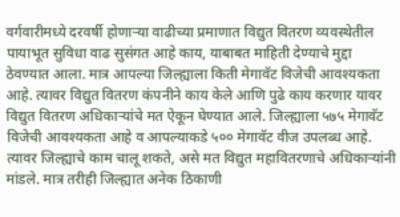वर्गवारीमध्ये दरवर्षी होणाऱ्या वाढीच्या प्रमाणात विद्युत वितरण व्यवस्थेतील पायाभूत सुविधा वाढ सुसंगत आहे काय, याबाबत माहिती देण्याचे मुद्दा ठेवण्यात आला. मात्र आपल्या जिल्ह्याला किती मेगावॅट विजेची आवश्यकता आहे. त्यावर विद्युत वितरण कंपनीने काय केले आणि पुढे काय करणार यावर विद्युत वितरण अधिकाऱ्यांचे मत ऐकून घेण्यात आले. जिल्ह्याला ५७५ मेगावॅट विजेची आवश्यकता आहे व आपल्याकडे ५०० मेगावॅट वीज उपलब्ध आहे. त्यावर जिल्ह्याचे काम चालू शकते, असे मत विद्युत महावितरणाचे अधिकाऱ्यांनी मांडले. मात्र तरीही जिल्ह्यात अनेक ठिकाणी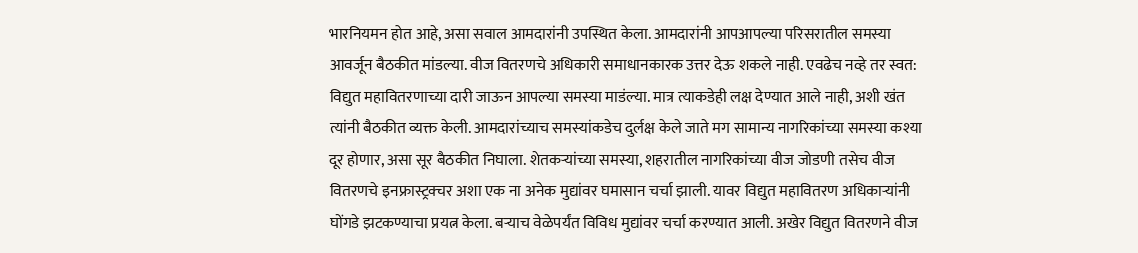भारनियमन होत आहे, असा सवाल आमदारांनी उपस्थित केला. आमदारांनी आपआपल्या परिसरातील समस्या आवर्जून बैठकीत मांडल्या. वीज वितरणचे अधिकारी समाधानकारक उत्तर देऊ शकले नाही. एवढेच नव्हे तर स्वत: विद्युत महावितरणाच्या दारी जाऊन आपल्या समस्या माडंल्या. मात्र त्याकडेही लक्ष देण्यात आले नाही, अशी खंत त्यांनी बैठकीत व्यक्त केली. आमदारांच्याच समस्यांकडेच दुर्लक्ष केले जाते मग सामान्य नागरिकांच्या समस्या कश्या दूर होणार, असा सूर बैठकीत निघाला. शेतकऱ्यांच्या समस्या, शहरातील नागरिकांच्या वीज जोडणी तसेच वीज वितरणचे इनफ्रास्ट्रक्चर अशा एक ना अनेक मुद्यांवर घमासान चर्चा झाली. यावर विद्युत महावितरण अधिकाऱ्यांनी घोंगडे झटकण्याचा प्रयत्न केला. बऱ्याच वेळेपर्यंत विविध मुद्यांवर चर्चा करण्यात आली. अखेर विद्युत वितरणने वीज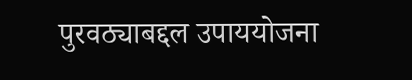पुरवठ्याबद्दल उपाययोजना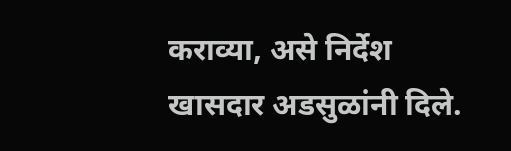कराव्या, असे निर्देश खासदार अडसुळांनी दिले.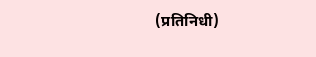(प्रतिनिधी)